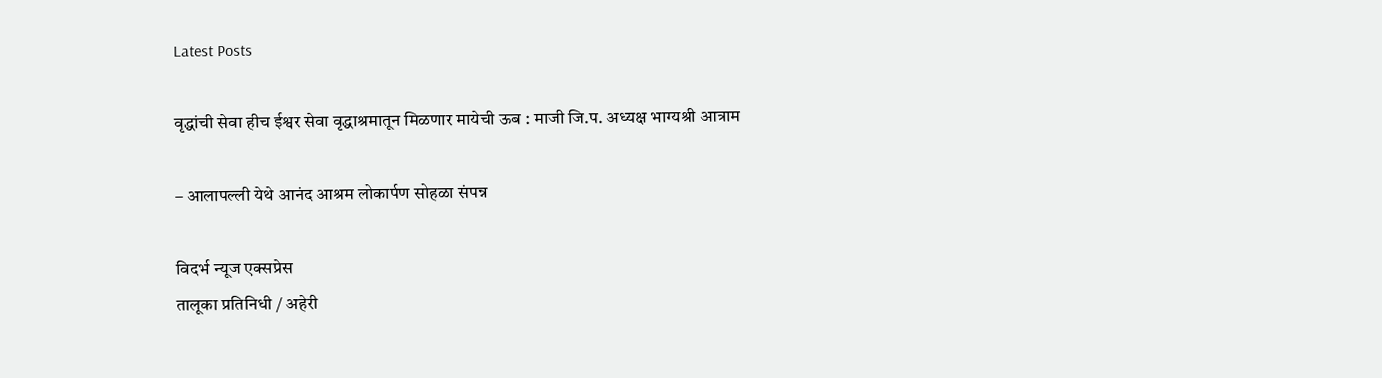Latest Posts

वृद्धांची सेवा हीच ईश्वर सेवा वृद्धाश्रमातून मिळणार मायेची ऊब : माजी जि.प. अध्यक्ष भाग्यश्री आत्राम

– आलापल्ली येथे आनंद आश्रम लोकार्पण सोहळा संपन्न

विदर्भ न्यूज एक्सप्रेस
तालूका प्रतिनिधी / अहेरी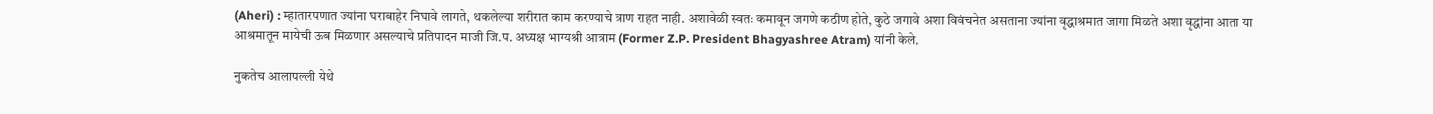(Aheri) : म्हातारपणात ज्यांना घराबाहेर निघावे लागते, थकलेल्या शरीरात काम करण्याचे त्राण राहत नाही. अशावेळी स्वतः कमावून जगणे कठीण होते, कुठे जगावे अशा विवंचनेत असताना ज्यांना वृद्धाश्रमात जागा मिळते अशा वृद्धांना आता या आश्रमातून मायेची ऊब मिळणार असल्याचे प्रतिपादन माजी जि.प. अध्यक्ष भाग्यश्री आत्राम (Former Z.P. President Bhagyashree Atram) यांनी केले.

नुकतेच आलापल्ली येथे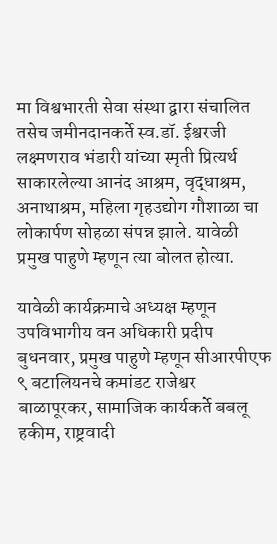मा विश्वभारती सेवा संस्था द्वारा संचालित तसेच जमीनदानकर्ते स्व.डॉ. ईश्वरजी लक्ष्मणराव भंडारी यांच्या स्मृती प्रित्यर्थ साकारलेल्या आनंद आश्रम, वृद्धाश्रम, अनाथाश्रम, महिला गृहउद्योग गौशाळा चा लोकार्पण सोहळा संपन्न झाले. यावेळी प्रमुख पाहुणे म्हणून त्या बोलत होत्या.

यावेळी कार्यक्रमाचे अध्यक्ष म्हणून उपविभागीय वन अधिकारी प्रदीप बुधनवार, प्रमुख पाहुणे म्हणून सीआरपीएफ ९ बटालियनचे कमांडट राजेश्वर बाळापूरकर, सामाजिक कार्यकर्ते बबलू हकीम, राष्ट्रवादी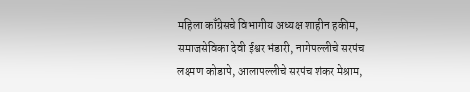महिला काँग्रेसचे विभागीय अध्यक्ष शाहीन हकीम, समाजसेविका देवी ईश्वर भंडारी, नागेपल्लीचे सरपंच लक्ष्मण कोडापे, आलापल्लीचे सरपंच शंकर मेश्राम,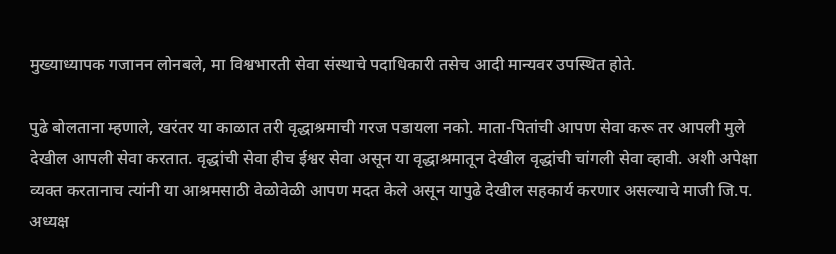मुख्याध्यापक गजानन लोनबले, मा विश्वभारती सेवा संस्थाचे पदाधिकारी तसेच आदी मान्यवर उपस्थित होते.

पुढे बोलताना म्हणाले, खरंतर या काळात तरी वृद्धाश्रमाची गरज पडायला नको. माता-पितांची आपण सेवा करू तर आपली मुले देखील आपली सेवा करतात. वृद्धांची सेवा हीच ईश्वर सेवा असून या वृद्धाश्रमातून देखील वृद्धांची चांगली सेवा व्हावी. अशी अपेक्षा व्यक्त करतानाच त्यांनी या आश्रमसाठी वेळोवेळी आपण मदत केले असून यापुढे देखील सहकार्य करणार असल्याचे माजी जि.प. अध्यक्ष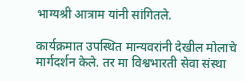भाग्यश्री आत्राम यांनी सांगितले.

कार्यक्रमात उपस्थित मान्यवरांनी देखील मोलाचे मार्गदर्शन केले. तर मा विश्वभारती सेवा संस्था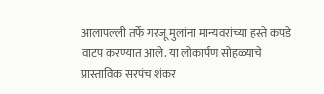आलापल्ली तर्फे गरजू मुलांना मान्यवरांच्या हस्ते कपडे वाटप करण्यात आले. या लोकार्पण सोहळ्याचे प्रास्ताविक सरपंच शंकर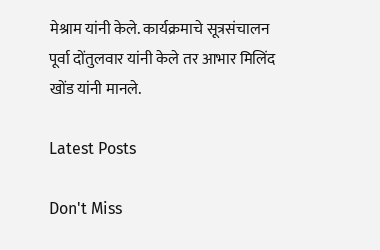मेश्राम यांनी केले. कार्यक्रमाचे सूत्रसंचालन पूर्वा दोंतुलवार यांनी केले तर आभार मिलिंद खोंड यांनी मानले.

Latest Posts

Don't Miss